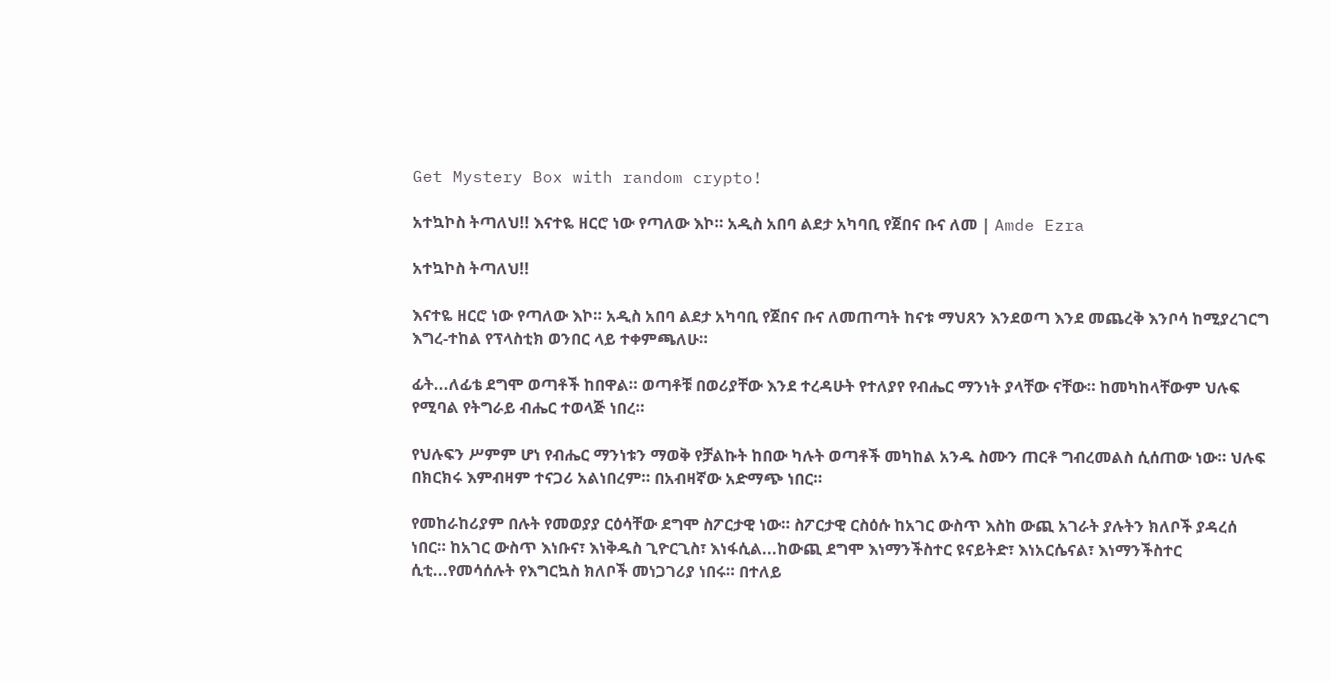Get Mystery Box with random crypto!

አተኳኮስ ትጣለህ!! እናተዬ ዘርሮ ነው የጣለው እኮ። አዲስ አበባ ልደታ አካባቢ የጀበና ቡና ለመ | Amde Ezra

አተኳኮስ ትጣለህ!!

እናተዬ ዘርሮ ነው የጣለው እኮ። አዲስ አበባ ልደታ አካባቢ የጀበና ቡና ለመጠጣት ከናቱ ማህጸን እንደወጣ እንደ መጨረቅ እንቦሳ ከሚያረገርግ እግረ-ተከል የፕላስቲክ ወንበር ላይ ተቀምጫለሁ።

ፊት...ለፊቴ ደግሞ ወጣቶች ከበዋል። ወጣቶቹ በወሪያቸው እንደ ተረዳሁት የተለያየ የብሔር ማንነት ያላቸው ናቸው። ከመካከላቸውም ህሉፍ የሚባል የትግራይ ብሔር ተወላጅ ነበረ።

የህሉፍን ሥምም ሆነ የብሔር ማንነቱን ማወቅ የቻልኩት ከበው ካሉት ወጣቶች መካከል አንዱ ስሙን ጠርቶ ግብረመልስ ሲሰጠው ነው። ህሉፍ በክርክሩ እምብዛም ተናጋሪ አልነበረም። በአብዛኛው አድማጭ ነበር።

የመከራከሪያም በሉት የመወያያ ርዕሳቸው ደግሞ ስፖርታዊ ነው። ስፖርታዊ ርስዕሱ ከአገር ውስጥ እስከ ውጪ አገራት ያሉትን ክለቦች ያዳረሰ ነበር። ከአገር ውስጥ እነቡና፣ እነቅዱስ ጊዮርጊስ፣ እነፋሲል...ከውጪ ደግሞ እነማንችስተር ዩናይትድ፣ እነአርሴናል፣ እነማንችስተር ሲቲ...የመሳሰሉት የእግርኳስ ክለቦች መነጋገሪያ ነበሩ። በተለይ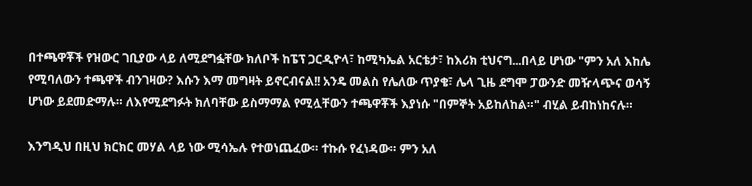በተጫዋቾች የዝውር ገቢያው ላይ ለሚደግፏቸው ክለቦች ከፔፕ ጋርዲዮላ፣ ከሚካኤል አርቴታ፣ ከእሪክ ቲህናግ...በላይ ሆነው "ምን አለ እከሌ የሚባለውን ተጫዋች ብንገዛው? እሱን እማ መግዛት ይኖርብናል!! አንዴ መልስ የሌለው ጥያቄ፣ ሌላ ጊዜ ደግሞ ፓውንድ መዥላጭና ወሳኝ ሆነው ይደመድማሉ። ለእየሚደግፉት ክለባቸው ይስማማል የሚሏቸውን ተጫዋቾች እያነሱ "በምኞት አይከለከል።" ብሂል ይብከነከናሉ።

እንግዲህ በዚህ ክርክር መሃል ላይ ነው ሚሳኤሉ የተወነጨፈው። ተኩሱ የፈነዳው። ምን አለ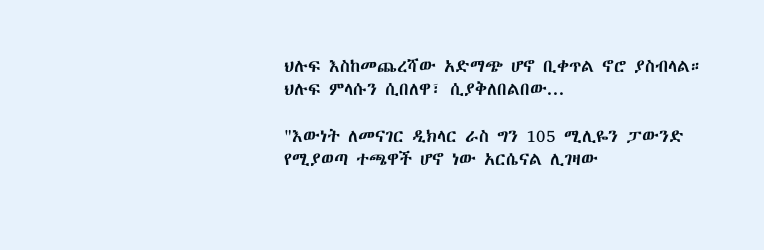ህሉፍ እስከመጨረሻው አድማጭ ሆኖ ቢቀጥል ኖሮ ያስብላል። ህሉፍ ምላሱን ሲበለዋ፣ ሲያቅለበልበው...

"እውነት ለመናገር ዲክላር ራስ ግን 105 ሚሊዬን ፓውንድ የሚያወጣ ተጫዋች ሆኖ ነው አርሴናል ሊገዛው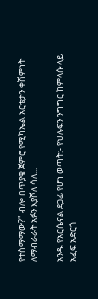የተስማማው?" ብሎ በጥያቄ ጀምሮ የሚካኤል አርቴታን ቀሽምነት ለማብራራት አፉን እያሾለ ሳለ...

አንዱ የአርሴናል ደጋፊ የሆነ ወጣት:- የህሉፍን ንግግር ከምላሱ ላይ አፈፍ አድርጎ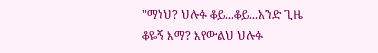"ማነህ? ህሉፉ ቆይ...ቆይ...አንድ ጊዜ ቆዬኝ እማ? እየውልህ ህሉፉ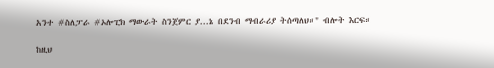አንተ #ስለፓራ #ኦሎፒክ ማውራት ስንጀምር ያ...ኔ በደንብ ማብራሪያ ትሰጣለህ።" ብሎት እርፍ።

ከዚህ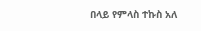በላይ የምላስ ተኩስ አለ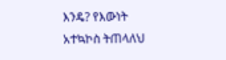እንዴ? የእውነት አተኳኮስ ትጠላለህ